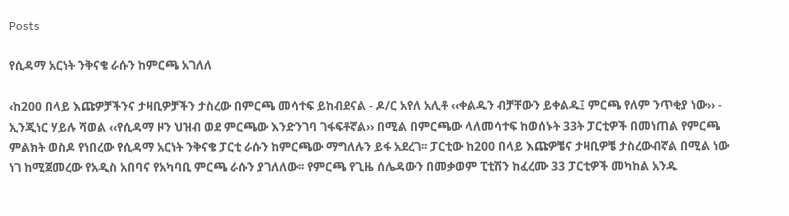Posts

የሲዳማ አርነት ንቅናቄ ራሱን ከምርጫ አገለለ

‹ከ200 በላይ እጩዎቻችንና ታዛቢዎቻችን ታስረው በምርጫ መሳተፍ ይከብደናል - ዶ/ር አየለ አሊቶ ‹‹ቀልዱን ብቻቸውን ይቀልዱ፤ ምርጫ የለም ንጥቂያ ነው›› - ኢንጂነር ሃይሉ ሻወል ‹‹የሲዳማ ዞን ህዝብ ወደ ምርጫው እንድንገባ ገፋፍቶኛል›› በሚል በምርጫው ላለመሳተፍ ከወሰኑት 33ት ፓርቲዎች በመነጠል የምርጫ ምልክት ወስዶ የነበረው የሲዳማ አርነት ንቅናቄ ፓርቲ ራሱን ከምርጫው ማግለሉን ይፋ አደረገ፡፡ ፓርቲው ከ200 በላይ እጩዎቼና ታዛቢዎቼ ታስረውብኛል በሚል ነው ነገ ከሚጀመረው የአዲስ አበባና የአካባቢ ምርጫ ራሱን ያገለለው፡፡ የምርጫ የጊዜ ሰሌዳውን በመቃወም ፒቲሽን ከፈረሙ 33 ፓርቲዎች መካከል አንዱ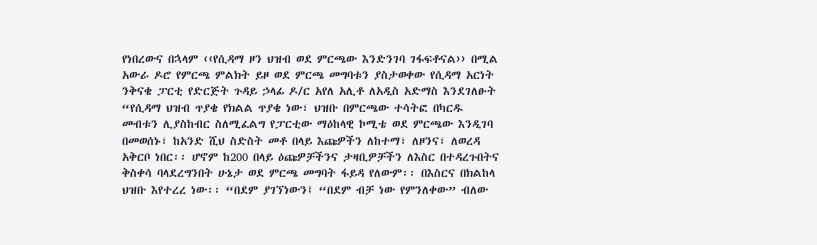የነበረውና በኋላም ‹‹የሲዳማ ዞን ህዝብ ወደ ምርጫው እንድንገባ ገፋፍቶናል›› በሚል አውራ ዶሮ የምርጫ ምልክት ይዞ ወደ ምርጫ መግባቱን ያስታወቀው የሲዳማ አርነት ንቅናቄ ፓርቲ የድርጅት ጉዳይ ኃላፊ ዶ/ር አየለ አሊቶ ለአዲስ አድማስ እንደገለፁት “የሲዳማ ህዝብ ጥያቄ የክልል ጥያቄ ነው፣ ህዝቡ በምርጫው ተሳትፎ በካርዱ መብቱን ሊያስከብር ስለሚፈልግ የፓርቲው ማዕከላዊ ኮሚቴ ወደ ምርጫው እንዲገባ በመወሰኑ፣ ከአንድ ሺህ ስድስት መቶ በላይ እጩዎችን ለከተማ፣ ለዞንና፣ ለወረዳ አቅርቦ ነበር፡፡ ሆኖም ከ200 በላይ ዕጩዎቻችንና ታዛቢዎቻችን ለእስር በተዳረጉበትና ቅስቀሳ ባላደረግንበት ሁኔታ ወደ ምርጫ መግባት ፋይዳ የለውም፡፡ በእስርና በክልከላ ህዝቡ እየተረረ ነው፡፡ “በደም ያገኘነውን፤ “በደም ብቻ ነው የምንለቀው” ብለው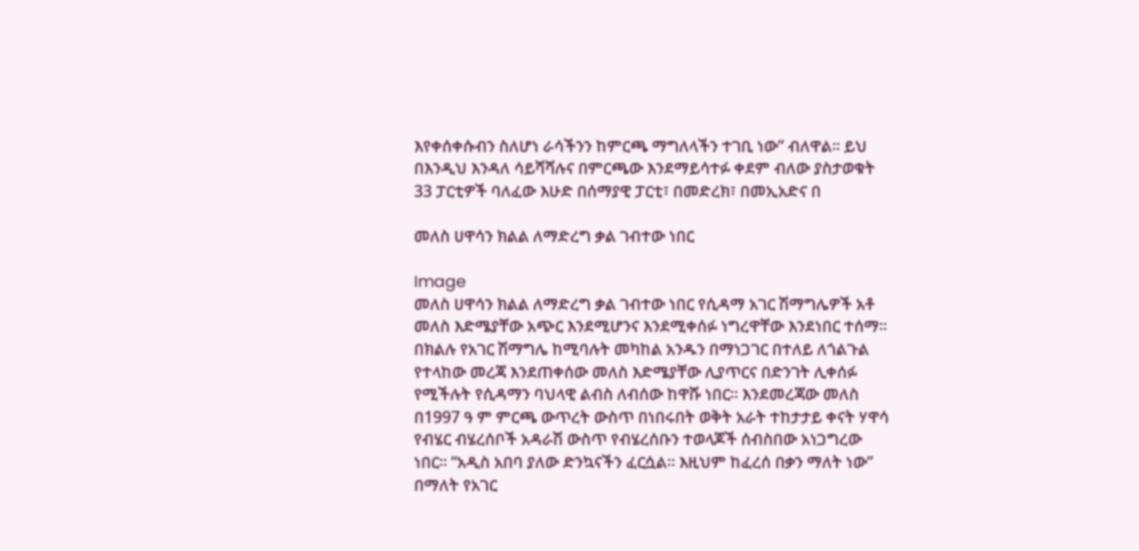እየቀሰቀሱብን ስለሆነ ራሳችንን ከምርጫ ማግለላችን ተገቢ ነው” ብለዋል፡፡ ይህ በእንዲህ እንዳለ ሳይሻሻሉና በምርጫው እንደማይሳተፉ ቀደም ብለው ያስታወቁት 33 ፓርቲዎች ባለፈው እሁድ በሰማያዊ ፓርቲ፣ በመድረክ፣ በመኢአድና በ

መለስ ሀዋሳን ክልል ለማድረግ ቃል ገብተው ነበር

Image
መለስ ሀዋሳን ክልል ለማድረግ ቃል ገብተው ነበር የሲዳማ አገር ሽማግሌዎች አቶ መለስ እድሜያቸው አጭር እንደሚሆንና እንደሚቀሰፉ ነግረዋቸው እንደነበር ተሰማ። በክልሉ የአገር ሽማግሌ ከሚባሉት መካከል አንዱን በማነጋገር በተለይ ለጎልጉል የተላከው መረጃ እንደጠቀሰው መለስ እድሜያቸው ሊያጥርና በድንገት ሊቀሰፉ የሚችሉት የሲዳማን ባህላዊ ልብስ ለብሰው ከዋሹ ነበር። እንደመረጃው መለስ በ1997 ዓ ም ምርጫ ውጥረት ውስጥ በነበሩበት ወቅት አራት ተከታታይ ቀናት ሃዋሳ የብሄር ብሄረሰቦች አዳራሽ ውስጥ የብሄረሰቡን ተወላጆች ሰብስበው አነጋግረው ነበር። “አዲስ አበባ ያለው ድንኳናችን ፈርሷል። እዚህም ከፈረሰ በቃን ማለት ነው” በማለት የአገር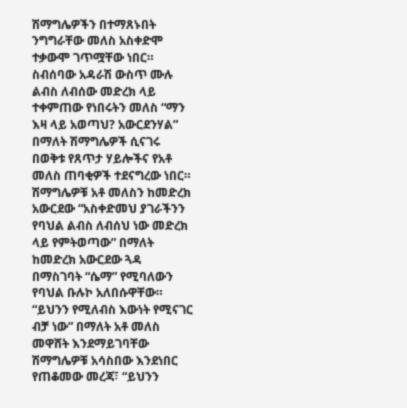ሽማግሌዎችን በተማጸኑበት ንግግራቸው መለስ አስቀድሞ ተቃውሞ ገጥሟቸው ነበር። ስብሰባው አዳራሽ ውስጥ ሙሉ ልብስ ለብሰው መድረክ ላይ ተቀምጠው የነበሩትን መለስ “ማን እዛ ላይ አወጣህ? አውርደንሃል” በማለት ሽማግሌዎች ሲናገሩ በወቅቱ የጸጥታ ሃይሎችና የአቶ መለስ ጠባቂዎች ተደናግረው ነበር። ሽማግሌዎቹ አቶ መለስን ከመድረክ አውርደው “አስቀድመህ ያገራችንን የባህል ልብስ ለብሰህ ነው መድረክ ላይ የምትወጣው” በማለት ከመድረክ አውርደው ጓዳ በማስገባት “ሴማ” የሚባለውን የባህል ቡሉኮ አለበሱዋቸው። “ይህንን የሚለብስ እውነት የሚናገር ብቻ ነው” በማለት አቶ መለስ መዋሸት እንደማይገባቸው ሽማግሌዎቹ አሳስበው እንደነበር የጠቆመው መረጃ፣ “ይህንን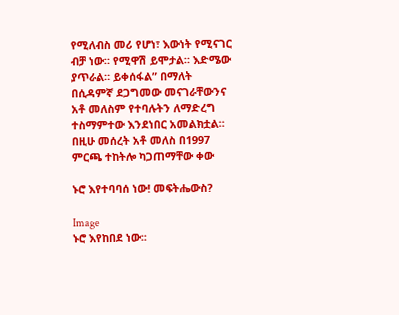የሚለብስ መሪ የሆነ፣ እውነት የሚናገር ብቻ ነው። የሚዋሽ ይሞታል። እድሜው ያጥራል። ይቀሰፋል” በማለት በሲዳምኛ ደጋግመው መናገራቸውንና አቶ መለስም የተባሉትን ለማድረግ ተስማምተው እንደነበር አመልክቷል። በዚሁ መሰረት አቶ መለስ በ1997 ምርጫ ተከትሎ ካጋጠማቸው ቀው

ኑሮ እየተባባሰ ነው! መፍትሔውስ?

Image
ኑሮ እየከበደ ነው፡፡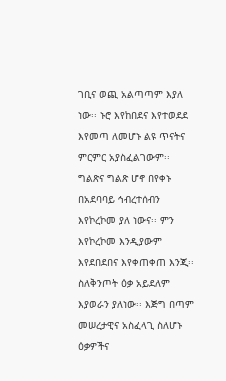ገቢና ወጪ አልጣጣም እያለ ነው፡፡ ኑሮ እየከበደና እየተወደደ እየመጣ ለመሆኑ ልዩ ጥናትና ምርምር አያስፈልገውም፡፡ ግልጽና ግልጽ ሆኖ በየቀኑ በአደባባይ ኅብረተሰብን እየኮረኮመ ያለ ነውና፡፡ ምን እየኮረኮመ እንዲያውም እየደበደበና እየቀጠቀጠ እንጂ፡፡  ስለቅንጦት ዕቃ አይደለም እያወራን ያለነው፡፡ እጅግ በጣም መሠረታዊና አስፈላጊ ስለሆኑ ዕቃዎችና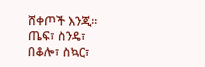ሸቀጦች እንጂ፡፡ ጤፍ፣ ስንዴ፣ በቆሎ፣ ስኳር፣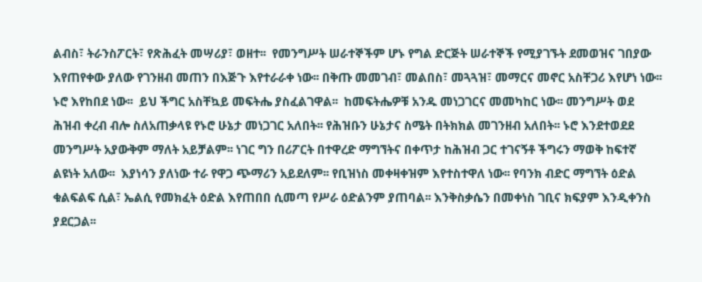ልብስ፣ ትራንስፖርት፣ የጽሕፈት መሣሪያ፣ ወዘተ፡፡  የመንግሥት ሠራተኞችም ሆኑ የግል ድርጅት ሠራተኞች የሚያገኙት ደመወዝና ገበያው እየጠየቀው ያለው የገንዘብ መጠን በእጅጉ እየተራራቀ ነው፡፡ በቅጡ መመገብ፣ መልበስ፣ መጓጓዝ፣ መማርና መኖር አስቸጋሪ እየሆነ ነው፡፡ ኑሮ እየከበደ ነው፡፡  ይህ ችግር አስቸኳይ መፍትሔ ያስፈልገዋል፡፡  ከመፍትሔዎቹ አንዱ መነጋገርና መመካከር ነው፡፡ መንግሥት ወደ ሕዝብ ቀረብ ብሎ ስለአጠቃላዩ የኑሮ ሁኔታ መነጋገር አለበት፡፡ የሕዝቡን ሁኔታና ስሜት በትክክል መገንዘብ አለበት፡፡ ኑሮ እንደተወደደ መንግሥት አያውቅም ማለት አይቻልም፡፡ ነገር ግን በሪፖርት በተዋረድ ማግኘትና በቀጥታ ከሕዝብ ጋር ተገናኝቶ ችግሩን ማወቅ ከፍተኛ ልዩነት አለው፡፡  እያነሳን ያለነው ተራ የዋጋ ጭማሪን አይደለም፡፡ የቢዝነስ መቀዛቀዝም እየተስተዋለ ነው፡፡ የባንክ ብድር ማግኘት ዕድል ቁልፍልፍ ሲል፣ ኤልሲ የመክፈት ዕድል እየጠበበ ሲመጣ የሥራ ዕድልንም ያጠባል፡፡ እንቅስቃሴን በመቀነስ ገቢና ክፍያም እንዲቀንስ ያደርጋል፡፡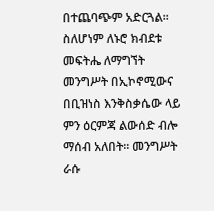በተጨባጭም አድርጓል፡፡  ስለሆነም ለኑሮ ክብደቱ መፍትሔ ለማግኘት መንግሥት በኢኮኖሚውና በቢዝነስ እንቅስቃሴው ላይ ምን ዕርምጃ ልውሰድ ብሎ ማሰብ አለበት፡፡ መንግሥት ራሱ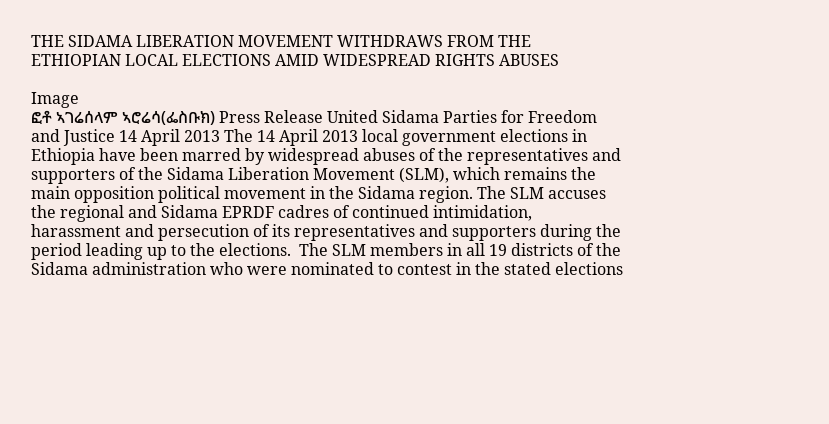THE SIDAMA LIBERATION MOVEMENT WITHDRAWS FROM THE ETHIOPIAN LOCAL ELECTIONS AMID WIDESPREAD RIGHTS ABUSES

Image
ፎቶ ኣገሬሰላም ኣሮሬሳ(ፌስቡክ) Press Release United Sidama Parties for Freedom and Justice 14 April 2013 The 14 April 2013 local government elections in Ethiopia have been marred by widespread abuses of the representatives and supporters of the Sidama Liberation Movement (SLM), which remains the main opposition political movement in the Sidama region. The SLM accuses the regional and Sidama EPRDF cadres of continued intimidation, harassment and persecution of its representatives and supporters during the period leading up to the elections.  The SLM members in all 19 districts of the Sidama administration who were nominated to contest in the stated elections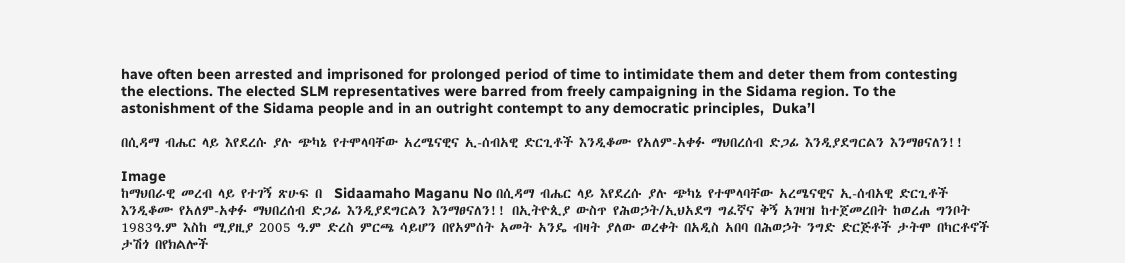have often been arrested and imprisoned for prolonged period of time to intimidate them and deter them from contesting the elections. The elected SLM representatives were barred from freely campaigning in the Sidama region. To the astonishment of the Sidama people and in an outright contempt to any democratic principles,  Duka’l

በሲዳማ ብሔር ላይ እየደረሱ ያሉ ጭካኔ የተሞላባቸው አረሜናዊና ኢ-ሰብአዊ ድርጊቶች እንዲቆሙ የአለም-አቀፉ ማህበረሰብ ድጋፊ እንዲያደግርልን እንማፀናለን!!

Image
ከማህበራዊ መረብ ላይ የተገኝ ጽሁፍ በ  Sidaamaho Maganu No በሲዳማ ብሔር ላይ እየደረሱ ያሉ ጭካኔ የተሞላባቸው አረሜናዊና ኢ-ሰብአዊ ድርጊቶች እንዲቆሙ የአለም-አቀፉ ማህበረሰብ ድጋፊ እንዲያደግርልን እንማፀናለን!! በኢትዮጲያ ውስጥ የሕወኃት/ኢህአደግ ግፈኛና ቅኝ አገዛዝ ከተጀመረበት ከወረሐ ግንቦት 1983ዓ.ም እስከ ሚያዚያ 2005 ዓ.ም ድረስ ምርጫ ሳይሆን በየአምሰት አመት አንዴ ብዛት ያለው ወረቀት በአዲስ አበባ በሕወኃት ንግድ ድርጅቶች ታትሞ በካርቶኖች ታሽጎ በየክልሎች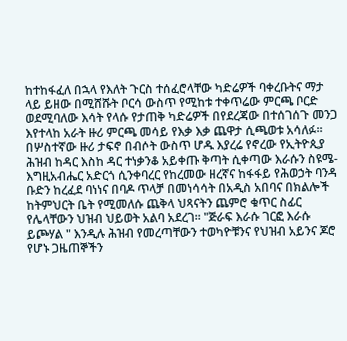ከተከፋፈለ በኋላ የእለት ጉርስ ተሰፈሮላቸው ካድሬዎች ባቀረቡትና ማታ ላይ ይዘው በሚሸሹት ቦርሳ ውስጥ የሚከቱ ተቀጥሬው ምርጫ ቦርድ ወደሚባለው እሳት የላሱ የታጠቅ ካድሬዎች በየደረጃው በተሰገሰጉ መንጋ እየተላከ አራት ዙሪ ምርጫ መሳይ የእቃ እቃ ጨዋታ ሲጫወቱ አሳለፉ፡፡  በሦስተኛው ዙሪ ታፍኖ በብሶት ውስጥ ሆዱ እያረሬ የኖረው የኢትዮጲያ ሕዝብ ከዳር እስከ ዳር ተነቃንቆ አይቀጡ ቅጣት ሲቀጣው እራሱን ስዩሜ-እግዚአብሔር አድርጎ ሲንቀባረር የከረመው ዘረኛና ከፋፋይ የሕወኃት ባንዳ ቡድን ከረፈደ ባነነና በባዶ ጥላቻ በመነሳሳት በአዲስ አበባና በክልሎች ከትምህርት ቤት የሚመለሱ ጨቅላ ህጻናትን ጨምሮ ቁጥር ስፊር የሌላቸውን ህዝብ ህይወት አልባ አደረገ፡፡ "ጅራፍ እራሱ ገርፎ እራሱ ይጮሃል " እንዲሉ ሕዝብ የመረጣቸውን ተወካዮቹንና የህዝብ አይንና ጆሮ የሆኑ ጋዜጠኞችን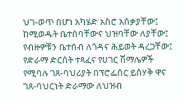ህገ-ወጥ በሆነ አካሄድ አስሮ አሰቃያቸው፤ ከሚወዱት ቤተሰባቸውና ህዝባቸው ለያቸው፤ የብዙዎቹን ቤተሰብ ለጎዳና ሕይወት ዳረጋቸው፤ የድራማ ድርሰት ተጻፈና የሀገር ሽማሌዎች የሚባሉ ገጸ-ባህሪያት በፕሮፌሰር ይስሃቅ ዋና ገጸ-ባህርነት ድራማው ለህዝብ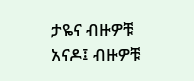ታዬና ብዙዎቹ አናዶ፤ ብዙዎቹ